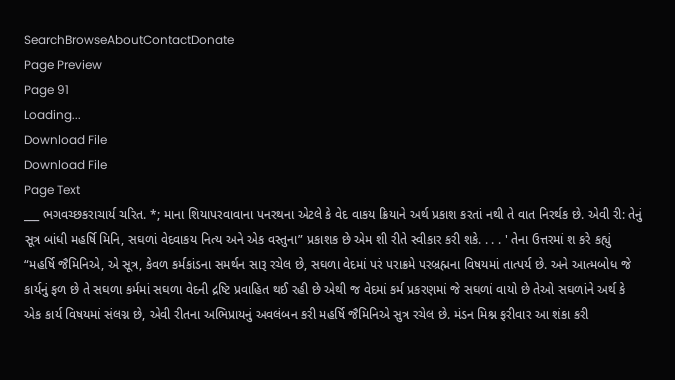SearchBrowseAboutContactDonate
Page Preview
Page 91
Loading...
Download File
Download File
Page Text
___ ભગવચ્છકરાચાર્ય ચરિત. *; માના શિયાપરવાવાના પનરથના એટલે કે વેદ વાકય ક્રિયાને અર્થ પ્રકાશ કરતાં નથી તે વાત નિરર્થક છે. એવી રી: તેનું સૂત્ર બાંધી મહર્ષિ મિનિ, સઘળાં વેદવાકય નિત્ય અને એક વસ્તુના” પ્રકાશક છે એમ શી રીતે સ્વીકાર કરી શકે. . . . ' તેના ઉત્તરમાં શ કરે કહ્યું “મહર્ષિ જૈમિનિએ, એ સૂત્ર, કેવળ કર્મકાંડના સમર્થન સારૂ રચેલ છે, સઘળા વેદમાં પરં પરાક્રમે પરબ્રહ્મના વિષયમાં તાત્પર્ય છે. અને આત્મબોધ જે કાર્યનું ફળ છે તે સઘળા કર્મમાં સઘળા વેદની દ્રષ્ટિ પ્રવાહિત થઈ રહી છે એથી જ વેદમાં કર્મ પ્રકરણમાં જે સઘળાં વાયો છે તેઓ સઘળાંને અર્થ કે એક કાર્ય વિષયમાં સંલગ્ન છે, એવી રીતના અભિપ્રાયનું અવલંબન કરી મહર્ષિ જૈમિનિએ સુત્ર રચેલ છે. મંડન મિશ્ન ફરીવાર આ શંકા કરી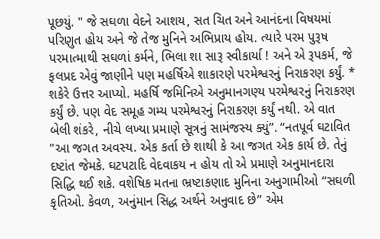પૂછયું. " જે સઘળા વેદને આશય, સત ચિત અને આનંદના વિષયમાં પરિણુત હોય અને જે તેજ મુનિને અભિપ્રાય હોય. ત્યારે પરમ પુરૂષ પરમાત્માથી સઘળાં કર્મને, ભિલા શા સારૂ સ્વીકાર્યા ! અને એ રૂપકર્મ, જે ફલપ્રદ એવું જાણીને પણ મહર્ષિએ શાકારણે પરમેશ્વરનું નિરાકરણ કર્યું. * શકેરે ઉત્તર આપ્યો. મહર્ષિ જમિનિએ અનુમાનગણ્ય પરમેશ્વરનું નિરાકરણ કર્યું છે. પણ વેદ સમૂહ ગમ્ય પરમેશ્વરનું નિરાકરણ કર્યું નથી. એ વાત બેલી શંકરે, નીચે લખ્યા પ્રમાણે સૂત્રનું સામંજસ્ય ક્યું”. “નતપૂર્વ ઘટાવિત "આ જગત અવસ્ય. એક કર્તા છે શાથી કે આ જગત એક કાર્ય છે. તેનું દષ્ટાંત જેમકે. ઘટપટાદિ વેદવાકય ન હોય તો એ પ્રમાણે અનુમાનદારા સિદ્ધિ થઈ શકે. વશેષિક મતના ભ્રષ્ટાકણાદ મુનિના અનુગામીઓ “સઘળી કૃતિઓ. કેવળ, અનુંમાન સિદ્ધ અર્થને અનુવાદ છે” એમ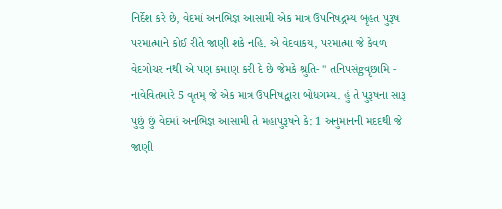નિર્દેશ કરે છે, વેદમાં અનભિજ્ઞ આસામી એક માત્ર ઉપનિષદ્ગમ્ય બૃહત પુરૂષ પરમાત્માને કોઈ રીતે જાણી શકે નહિ. એ વેદવાકય, પરમાત્મા જે કેવળ વેદગોચર નથી એ પણ કમાણ કરી દે છે જેમકે શ્રુતિ- " તનિપસંgવૃછામિ - નાવેવિતમારે 5 વૃતમ્ જે એક માત્ર ઉપનિષદ્વારા બોધગમ્ય. હું તે પુરૂષના સારૂ પુછું છું વેદમાં અનભિજ્ઞ આસામી તે મહાપુરૂષને કે: 1 અનુમાનની મદદથી જે જાણી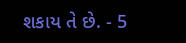શકાય તે છે. - 5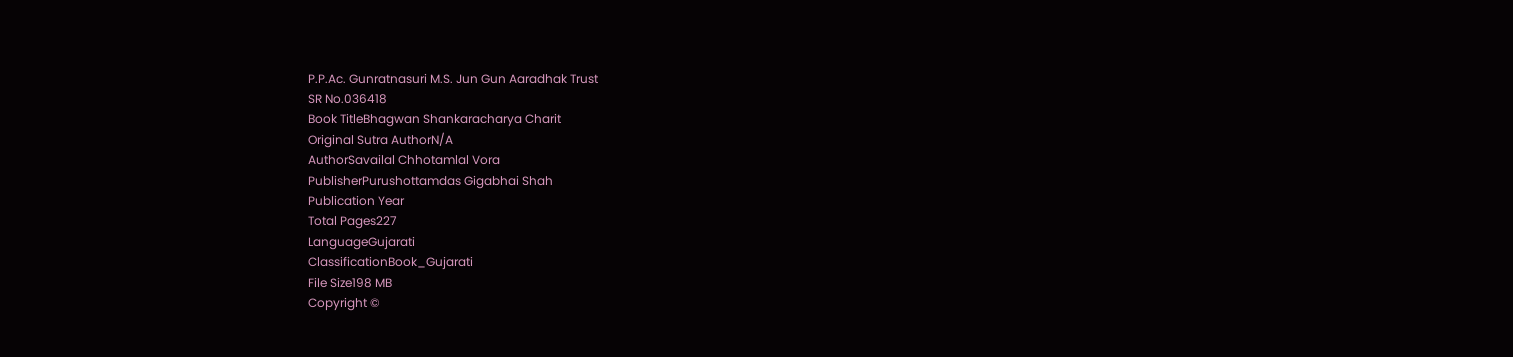P.P.Ac. Gunratnasuri M.S. Jun Gun Aaradhak Trust
SR No.036418
Book TitleBhagwan Shankaracharya Charit
Original Sutra AuthorN/A
AuthorSavailal Chhotamlal Vora
PublisherPurushottamdas Gigabhai Shah
Publication Year
Total Pages227
LanguageGujarati
ClassificationBook_Gujarati
File Size198 MB
Copyright ©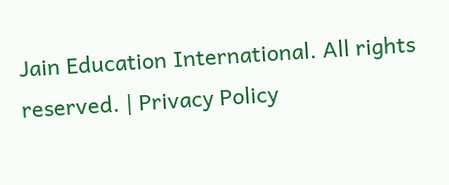Jain Education International. All rights reserved. | Privacy Policy